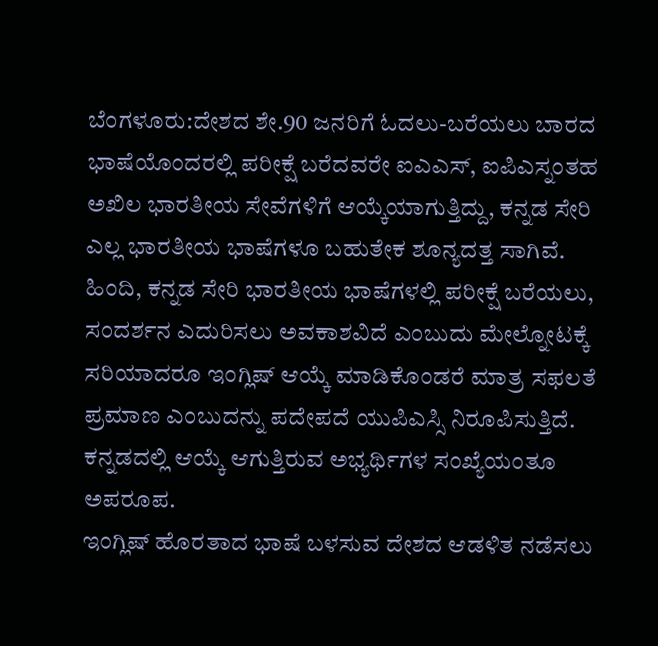ಬೆಂಗಳೂರು:ದೇಶದ ಶೇ.90 ಜನರಿಗೆ ಓದಲು-ಬರೆಯಲು ಬಾರದ ಭಾಷೆಯೊಂದರಲ್ಲಿ ಪರೀಕ್ಷೆ ಬರೆದವರೇ ಐಎಎಸ್, ಐಪಿಎಸ್ನಂತಹ ಅಖಿಲ ಭಾರತೀಯ ಸೇವೆಗಳಿಗೆ ಆಯ್ಕೆಯಾಗುತ್ತಿದ್ದು, ಕನ್ನಡ ಸೇರಿ ಎಲ್ಲ ಭಾರತೀಯ ಭಾಷೆಗಳೂ ಬಹುತೇಕ ಶೂನ್ಯದತ್ತ ಸಾಗಿವೆ.
ಹಿಂದಿ, ಕನ್ನಡ ಸೇರಿ ಭಾರತೀಯ ಭಾಷೆಗಳಲ್ಲಿ ಪರೀಕ್ಷೆ ಬರೆಯಲು, ಸಂದರ್ಶನ ಎದುರಿಸಲು ಅವಕಾಶವಿದೆ ಎಂಬುದು ಮೇಲ್ನೋಟಕ್ಕೆ ಸರಿಯಾದರೂ ಇಂಗ್ಲಿಷ್ ಆಯ್ಕೆ ಮಾಡಿಕೊಂಡರೆ ಮಾತ್ರ ಸಫಲತೆ ಪ್ರಮಾಣ ಎಂಬುದನ್ನು ಪದೇಪದೆ ಯುಪಿಎಸ್ಸಿ ನಿರೂಪಿಸುತ್ತಿದೆ. ಕನ್ನಡದಲ್ಲಿ ಆಯ್ಕೆ ಆಗುತ್ತಿರುವ ಅಭ್ಯರ್ಥಿಗಳ ಸಂಖ್ಯೆಯಂತೂ ಅಪರೂಪ.
ಇಂಗ್ಲಿಷ್ ಹೊರತಾದ ಭಾಷೆ ಬಳಸುವ ದೇಶದ ಆಡಳಿತ ನಡೆಸಲು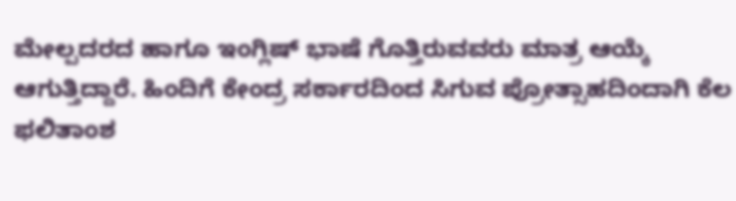ಮೇಲ್ಪದರದ ಹಾಗೂ ಇಂಗ್ಲಿಷ್ ಭಾಷೆ ಗೊತ್ತಿರುವವರು ಮಾತ್ರ ಆಯ್ಕೆ ಆಗುತ್ತಿದ್ದಾರೆ. ಹಿಂದಿಗೆ ಕೇಂದ್ರ ಸರ್ಕಾರದಿಂದ ಸಿಗುವ ಪ್ರೋತ್ಸಾಹದಿಂದಾಗಿ ಕೆಲ ಫಲಿತಾಂಶ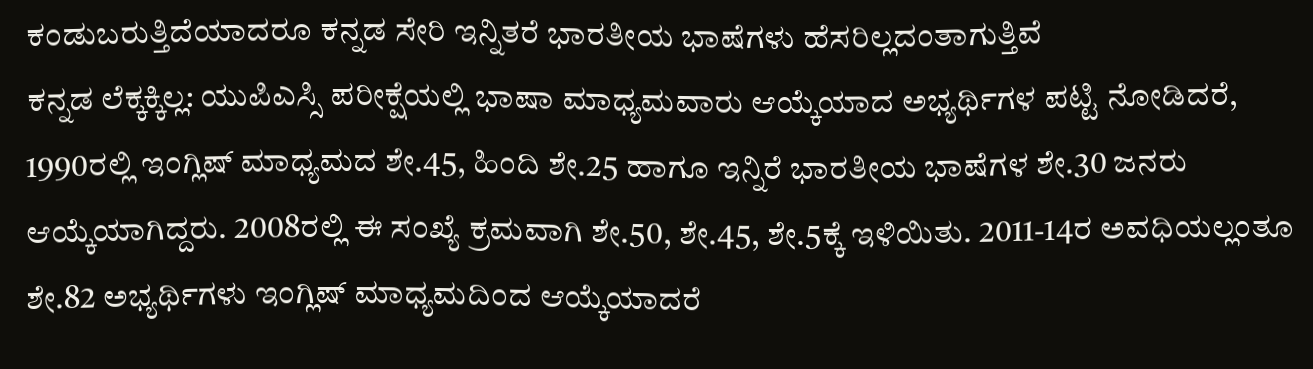ಕಂಡುಬರುತ್ತಿದೆಯಾದರೂ ಕನ್ನಡ ಸೇರಿ ಇನ್ನಿತರೆ ಭಾರತೀಯ ಭಾಷೆಗಳು ಹೆಸರಿಲ್ಲದಂತಾಗುತ್ತಿವೆ
ಕನ್ನಡ ಲೆಕ್ಕಕ್ಕಿಲ್ಲ: ಯುಪಿಎಸ್ಸಿ ಪರೀಕ್ಷೆಯಲ್ಲಿ ಭಾಷಾ ಮಾಧ್ಯಮವಾರು ಆಯ್ಕೆಯಾದ ಅಭ್ಯರ್ಥಿಗಳ ಪಟ್ಟಿ ನೋಡಿದರೆ, 1990ರಲ್ಲಿ ಇಂಗ್ಲಿಷ್ ಮಾಧ್ಯಮದ ಶೇ.45, ಹಿಂದಿ ಶೇ.25 ಹಾಗೂ ಇನ್ನಿರೆ ಭಾರತೀಯ ಭಾಷೆಗಳ ಶೇ.30 ಜನರು ಆಯ್ಕೆಯಾಗಿದ್ದರು. 2008ರಲ್ಲಿ ಈ ಸಂಖ್ಯೆ ಕ್ರಮವಾಗಿ ಶೇ.50, ಶೇ.45, ಶೇ.5ಕ್ಕೆ ಇಳಿಯಿತು. 2011-14ರ ಅವಧಿಯಲ್ಲಂತೂ ಶೇ.82 ಅಭ್ಯರ್ಥಿಗಳು ಇಂಗ್ಲಿಷ್ ಮಾಧ್ಯಮದಿಂದ ಆಯ್ಕೆಯಾದರೆ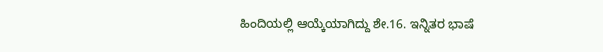ಹಿಂದಿಯಲ್ಲಿ ಆಯ್ಕೆಯಾಗಿದ್ದು ಶೇ.16. ಇನ್ನಿತರ ಭಾಷೆ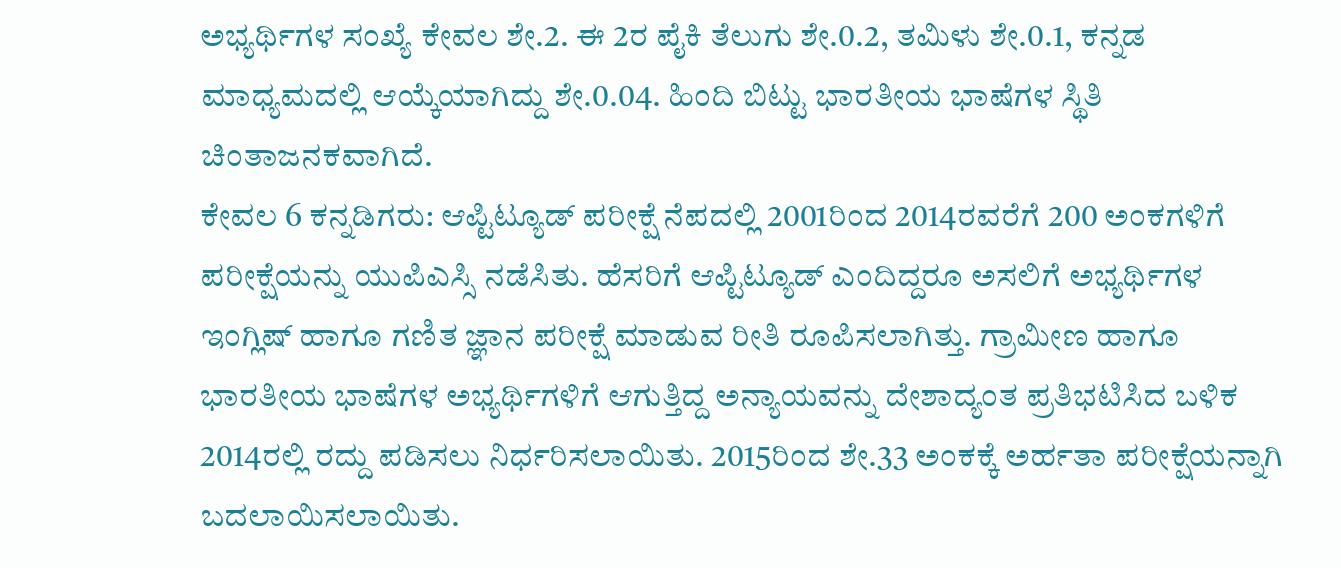ಅಭ್ಯರ್ಥಿಗಳ ಸಂಖ್ಯೆ ಕೇವಲ ಶೇ.2. ಈ 2ರ ಪೈಕಿ ತೆಲುಗು ಶೇ.0.2, ತಮಿಳು ಶೇ.0.1, ಕನ್ನಡ ಮಾಧ್ಯಮದಲ್ಲಿ ಆಯ್ಕೆಯಾಗಿದ್ದು ಶೇ.0.04. ಹಿಂದಿ ಬಿಟ್ಟು ಭಾರತೀಯ ಭಾಷೆಗಳ ಸ್ಥಿತಿ ಚಿಂತಾಜನಕವಾಗಿದೆ.
ಕೇವಲ 6 ಕನ್ನಡಿಗರು: ಆಪ್ಟಿಟ್ಯೂಡ್ ಪರೀಕ್ಷೆ ನೆಪದಲ್ಲಿ 2001ರಿಂದ 2014ರವರೆಗೆ 200 ಅಂಕಗಳಿಗೆ ಪರೀಕ್ಷೆಯನ್ನು ಯುಪಿಎಸ್ಸಿ ನಡೆಸಿತು. ಹೆಸರಿಗೆ ಆಪ್ಟಿಟ್ಯೂಡ್ ಎಂದಿದ್ದರೂ ಅಸಲಿಗೆ ಅಭ್ಯರ್ಥಿಗಳ ಇಂಗ್ಲಿಷ್ ಹಾಗೂ ಗಣಿತ ಜ್ಞಾನ ಪರೀಕ್ಷೆ ಮಾಡುವ ರೀತಿ ರೂಪಿಸಲಾಗಿತ್ತು. ಗ್ರಾಮೀಣ ಹಾಗೂ ಭಾರತೀಯ ಭಾಷೆಗಳ ಅಭ್ಯರ್ಥಿಗಳಿಗೆ ಆಗುತ್ತಿದ್ದ ಅನ್ಯಾಯವನ್ನು ದೇಶಾದ್ಯಂತ ಪ್ರತಿಭಟಿಸಿದ ಬಳಿಕ 2014ರಲ್ಲಿ ರದ್ದು ಪಡಿಸಲು ನಿರ್ಧರಿಸಲಾಯಿತು. 2015ರಿಂದ ಶೇ.33 ಅಂಕಕ್ಕೆ ಅರ್ಹತಾ ಪರೀಕ್ಷೆಯನ್ನಾಗಿ ಬದಲಾಯಿಸಲಾಯಿತು.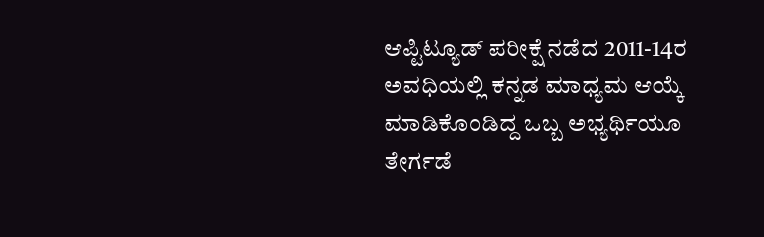ಆಪ್ಟಿಟ್ಯೂಡ್ ಪರೀಕ್ಷೆ ನಡೆದ 2011-14ರ ಅವಧಿಯಲ್ಲಿ ಕನ್ನಡ ಮಾಧ್ಯಮ ಆಯ್ಕೆ ಮಾಡಿಕೊಂಡಿದ್ದ ಒಬ್ಬ ಅಭ್ಯರ್ಥಿಯೂ ತೇರ್ಗಡೆ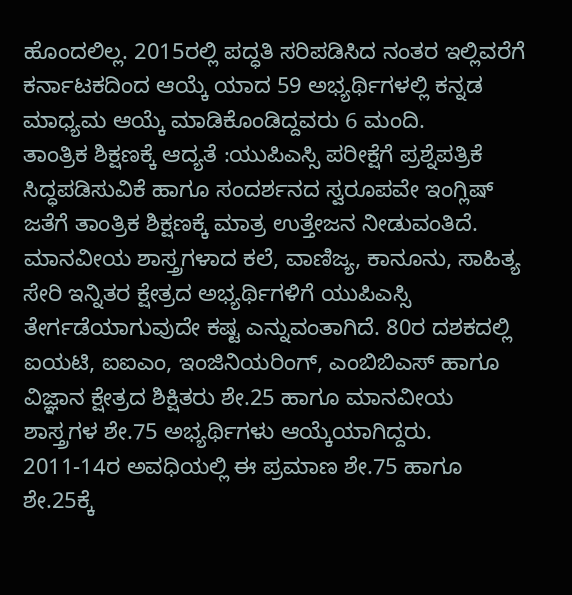ಹೊಂದಲಿಲ್ಲ. 2015ರಲ್ಲಿ ಪದ್ಧತಿ ಸರಿಪಡಿಸಿದ ನಂತರ ಇಲ್ಲಿವರೆಗೆ ಕರ್ನಾಟಕದಿಂದ ಆಯ್ಕೆ ಯಾದ 59 ಅಭ್ಯರ್ಥಿಗಳಲ್ಲಿ ಕನ್ನಡ ಮಾಧ್ಯಮ ಆಯ್ಕೆ ಮಾಡಿಕೊಂಡಿದ್ದವರು 6 ಮಂದಿ.
ತಾಂತ್ರಿಕ ಶಿಕ್ಷಣಕ್ಕೆ ಆದ್ಯತೆ :ಯುಪಿಎಸ್ಸಿ ಪರೀಕ್ಷೆಗೆ ಪ್ರಶ್ನೆಪತ್ರಿಕೆ ಸಿದ್ಧಪಡಿಸುವಿಕೆ ಹಾಗೂ ಸಂದರ್ಶನದ ಸ್ವರೂಪವೇ ಇಂಗ್ಲಿಷ್ ಜತೆಗೆ ತಾಂತ್ರಿಕ ಶಿಕ್ಷಣಕ್ಕೆ ಮಾತ್ರ ಉತ್ತೇಜನ ನೀಡುವಂತಿದೆ. ಮಾನವೀಯ ಶಾಸ್ತ್ರಗಳಾದ ಕಲೆ, ವಾಣಿಜ್ಯ, ಕಾನೂನು, ಸಾಹಿತ್ಯ ಸೇರಿ ಇನ್ನಿತರ ಕ್ಷೇತ್ರದ ಅಭ್ಯರ್ಥಿಗಳಿಗೆ ಯುಪಿಎಸ್ಸಿ ತೇರ್ಗಡೆಯಾಗುವುದೇ ಕಷ್ಟ ಎನ್ನುವಂತಾಗಿದೆ. 80ರ ದಶಕದಲ್ಲಿ ಐಯಟಿ, ಐಐಎಂ, ಇಂಜಿನಿಯರಿಂಗ್, ಎಂಬಿಬಿಎಸ್ ಹಾಗೂ ವಿಜ್ಞಾನ ಕ್ಷೇತ್ರದ ಶಿಕ್ಷಿತರು ಶೇ.25 ಹಾಗೂ ಮಾನವೀಯ ಶಾಸ್ತ್ರಗಳ ಶೇ.75 ಅಭ್ಯರ್ಥಿಗಳು ಆಯ್ಕೆಯಾಗಿದ್ದರು. 2011-14ರ ಅವಧಿಯಲ್ಲಿ ಈ ಪ್ರಮಾಣ ಶೇ.75 ಹಾಗೂ ಶೇ.25ಕ್ಕೆ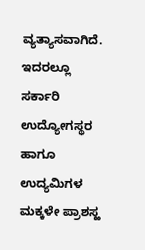ವ್ಯತ್ಯಾಸವಾಗಿದೆ. ಇದರಲ್ಲೂ ಸರ್ಕಾರಿ ಉದ್ಯೋಗಸ್ಥರ ಹಾಗೂ ಉದ್ಯಮಿಗಳ ಮಕ್ಕಳೇ ಪ್ರಾಶಸ್ಱ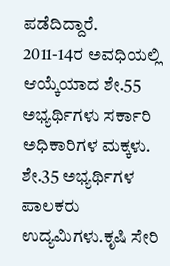ಪಡೆದಿದ್ದಾರೆ. 2011-14ರ ಅವಧಿಯಲ್ಲಿ ಆಯ್ಕೆಯಾದ ಶೇ.55 ಅಭ್ಯರ್ಥಿಗಳು ಸರ್ಕಾರಿ ಅಧಿಕಾರಿಗಳ ಮಕ್ಕಳು. ಶೇ.35 ಅಭ್ಯರ್ಥಿಗಳ ಪಾಲಕರು ಉದ್ಯಮಿಗಳು.ಕೃಷಿ ಸೇರಿ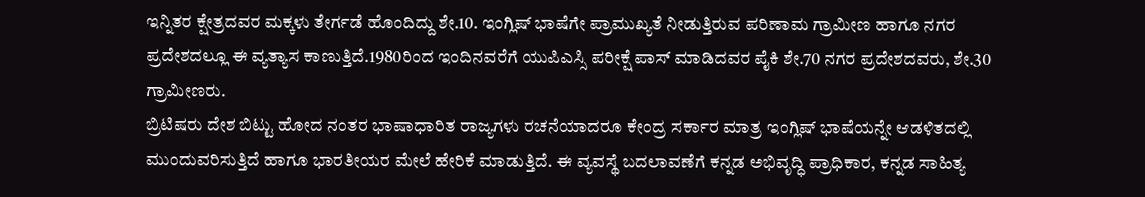ಇನ್ನಿತರ ಕ್ಷೇತ್ರದವರ ಮಕ್ಕಳು ತೇರ್ಗಡೆ ಹೊಂದಿದ್ದು ಶೇ.10. ಇಂಗ್ಲಿಷ್ ಭಾಷೆಗೇ ಪ್ರಾಮುಖ್ಯತೆ ನೀಡುತ್ತಿರುವ ಪರಿಣಾಮ ಗ್ರಾಮೀಣ ಹಾಗೂ ನಗರ ಪ್ರದೇಶದಲ್ಲೂ ಈ ವ್ಯತ್ಯಾಸ ಕಾಣುತ್ತಿದೆ.1980ರಿಂದ ಇಂದಿನವರೆಗೆ ಯುಪಿಎಸ್ಸಿ ಪರೀಕ್ಷೆ ಪಾಸ್ ಮಾಡಿದವರ ಪೈಕಿ ಶೇ.70 ನಗರ ಪ್ರದೇಶದವರು, ಶೇ.30 ಗ್ರಾಮೀಣರು.
ಬ್ರಿಟಿಷರು ದೇಶ ಬಿಟ್ಟು ಹೋದ ನಂತರ ಭಾಷಾಧಾರಿತ ರಾಜ್ಯಗಳು ರಚನೆಯಾದರೂ ಕೇಂದ್ರ ಸರ್ಕಾರ ಮಾತ್ರ ಇಂಗ್ಲಿಷ್ ಭಾಷೆಯನ್ನೇ ಆಡಳಿತದಲ್ಲಿ ಮುಂದುವರಿಸುತ್ತಿದೆ ಹಾಗೂ ಭಾರತೀಯರ ಮೇಲೆ ಹೇರಿಕೆ ಮಾಡುತ್ತಿದೆ. ಈ ವ್ಯವಸ್ಥೆ ಬದಲಾವಣೆಗೆ ಕನ್ನಡ ಅಭಿವೃದ್ಧಿ ಪ್ರಾಧಿಕಾರ, ಕನ್ನಡ ಸಾಹಿತ್ಯ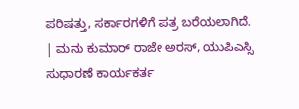ಪರಿಷತ್ತು, ಸರ್ಕಾರಗಳಿಗೆ ಪತ್ರ ಬರೆಯಲಾಗಿದೆ.
| ಮನು ಕುಮಾರ್ ರಾಜೇ ಅರಸ್, ಯುಪಿಎಸ್ಸಿ ಸುಧಾರಣೆ ಕಾರ್ಯಕರ್ತ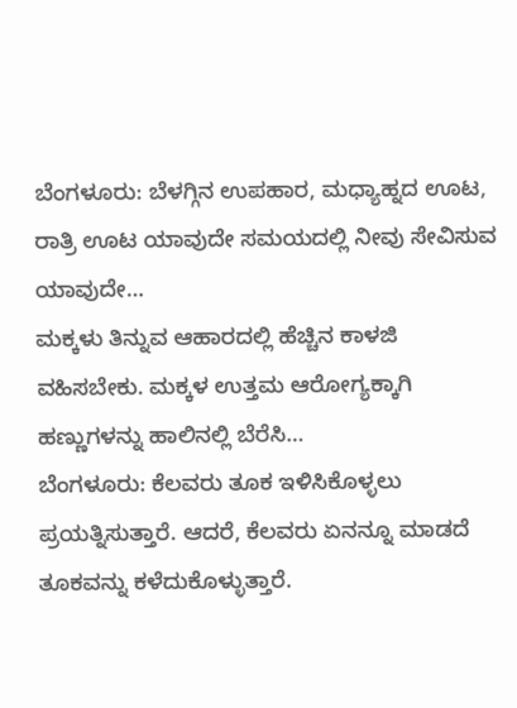ಬೆಂಗಳೂರು: ಬೆಳಗ್ಗಿನ ಉಪಹಾರ, ಮಧ್ಯಾಹ್ನದ ಊಟ, ರಾತ್ರಿ ಊಟ ಯಾವುದೇ ಸಮಯದಲ್ಲಿ ನೀವು ಸೇವಿಸುವ ಯಾವುದೇ…
ಮಕ್ಕಳು ತಿನ್ನುವ ಆಹಾರದಲ್ಲಿ ಹೆಚ್ಚಿನ ಕಾಳಜಿ ವಹಿಸಬೇಕು. ಮಕ್ಕಳ ಉತ್ತಮ ಆರೋಗ್ಯಕ್ಕಾಗಿ ಹಣ್ಣುಗಳನ್ನು ಹಾಲಿನಲ್ಲಿ ಬೆರೆಸಿ…
ಬೆಂಗಳೂರು: ಕೆಲವರು ತೂಕ ಇಳಿಸಿಕೊಳ್ಳಲು ಪ್ರಯತ್ನಿಸುತ್ತಾರೆ. ಆದರೆ, ಕೆಲವರು ಏನನ್ನೂ ಮಾಡದೆ ತೂಕವನ್ನು ಕಳೆದುಕೊಳ್ಳುತ್ತಾರೆ.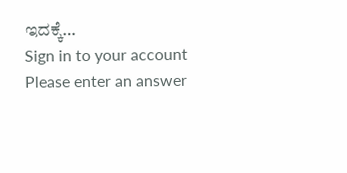ಇದಕ್ಕೆ…
Sign in to your account
Please enter an answer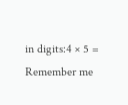in digits:4 × 5 =
Remember me